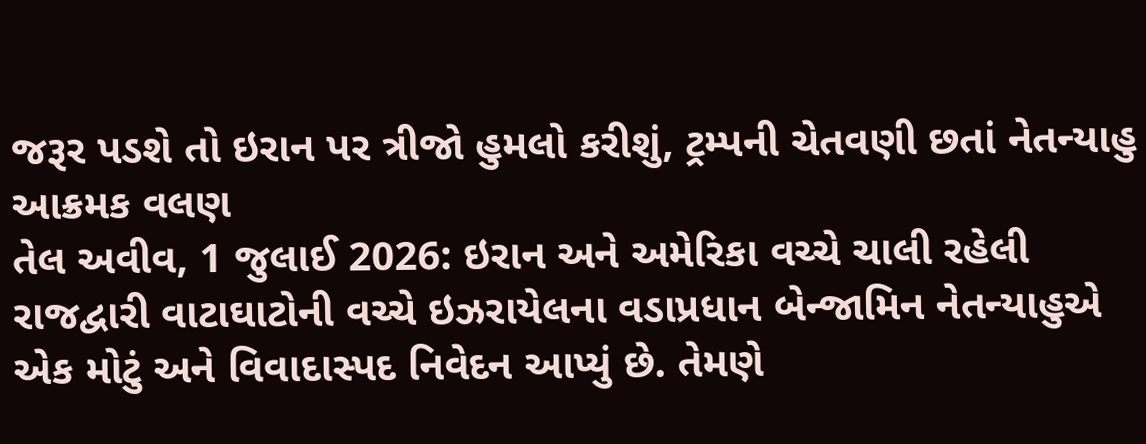જરૂર પડશે તો ઇરાન પર ત્રીજો હુમલો કરીશું, ટ્રમ્પની ચેતવણી છતાં નેતન્યાહુ આક્રમક વલણ
તેલ અવીવ, 1 જુલાઈ 2026: ઇરાન અને અમેરિકા વચ્ચે ચાલી રહેલી રાજદ્વારી વાટાઘાટોની વચ્ચે ઇઝરાયેલના વડાપ્રધાન બેન્જામિન નેતન્યાહુએ એક મોટું અને વિવાદાસ્પદ નિવેદન આપ્યું છે. તેમણે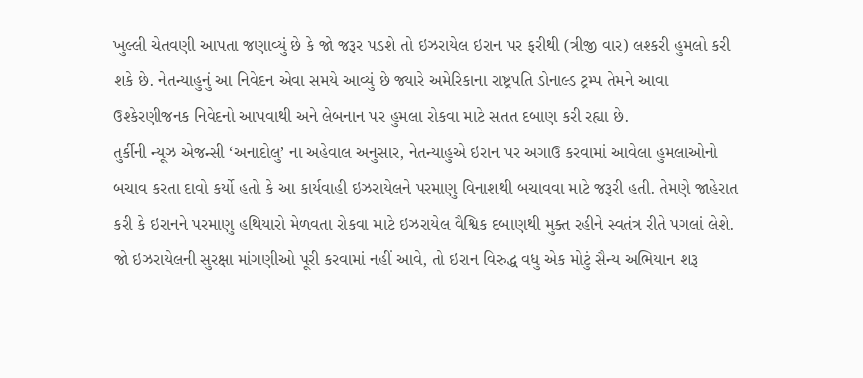ખુલ્લી ચેતવણી આપતા જણાવ્યું છે કે જો જરૂર પડશે તો ઇઝરાયેલ ઇરાન પર ફરીથી (ત્રીજી વાર) લશ્કરી હુમલો કરી શકે છે. નેતન્યાહુનું આ નિવેદન એવા સમયે આવ્યું છે જ્યારે અમેરિકાના રાષ્ટ્રપતિ ડોનાલ્ડ ટ્રમ્પ તેમને આવા ઉશ્કેરણીજનક નિવેદનો આપવાથી અને લેબનાન પર હુમલા રોકવા માટે સતત દબાણ કરી રહ્યા છે.
તુર્કીની ન્યૂઝ એજન્સી ‘અનાદોલુ’ ના અહેવાલ અનુસાર, નેતન્યાહુએ ઇરાન પર અગાઉ કરવામાં આવેલા હુમલાઓનો બચાવ કરતા દાવો કર્યો હતો કે આ કાર્યવાહી ઇઝરાયેલને પરમાણુ વિનાશથી બચાવવા માટે જરૂરી હતી. તેમણે જાહેરાત કરી કે ઇરાનને પરમાણુ હથિયારો મેળવતા રોકવા માટે ઇઝરાયેલ વૈશ્વિક દબાણથી મુક્ત રહીને સ્વતંત્ર રીતે પગલાં લેશે. જો ઇઝરાયેલની સુરક્ષા માંગણીઓ પૂરી કરવામાં નહીં આવે, તો ઇરાન વિરુદ્ધ વધુ એક મોટું સૈન્ય અભિયાન શરૂ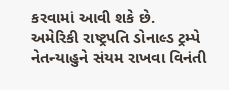કરવામાં આવી શકે છે.
અમેરિકી રાષ્ટ્રપતિ ડોનાલ્ડ ટ્રમ્પે નેતન્યાહુને સંયમ રાખવા વિનંતી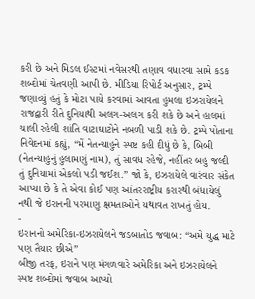કરી છે અને મિડલ ઈસ્ટમાં નવેસરથી તણાવ વધારવા સામે કડક શબ્દોમાં ચેતવણી આપી છે. મીડિયા રિપોર્ટ અનુસાર, ટ્રમ્પે જણાવ્યું હતું કે મોટા પાયે કરવામાં આવતા હુમલા ઇઝરાયેલને રાજદ્વારી રીતે દુનિયાથી અલગ-અલગ કરી શકે છે અને હાલમાં ચાલી રહેલી શાંતિ વાટાઘાટોને નબળી પાડી શકે છે. ટ્રમ્પે પોતાના નિવેદનમાં કહ્યું, “મેં નેતન્યાહુને સ્પષ્ટ કહી દીધું છે કે, બિબી (નેતન્યાહુનું હુલામણું નામ), તું સાવધ રહેજે, નહીંતર બહુ જલ્દી તું દુનિયામાં એકલો પડી જઈશ.” જો કે, ઇઝરાયેલે વારંવાર સંકેત આપ્યા છે કે તે એવા કોઈ પણ આંતરરાષ્ટ્રીય કરારથી બંધાયેલું નથી જે ઇરાનની પરમાણુ ક્ષમતાઓને યથાવત રાખતું હોય.
-
ઇરાનનો અમેરિકા-ઇઝરાયેલને જડબાતોડ જવાબ: “અમે યુદ્ધ માટે પણ તૈયાર છીએ”
બીજી તરફ, ઇરાને પણ મંગળવારે અમેરિકા અને ઇઝરાયેલને સ્પષ્ટ શબ્દોમાં જવાબ આપ્યો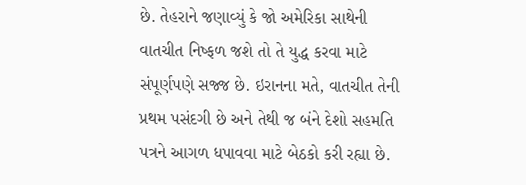છે. તેહરાને જણાવ્યું કે જો અમેરિકા સાથેની વાતચીત નિષ્ફળ જશે તો તે યુદ્ધ કરવા માટે સંપૂર્ણપણે સજ્જ છે. ઇરાનના મતે, વાતચીત તેની પ્રથમ પસંદગી છે અને તેથી જ બંને દેશો સહમતિ પત્રને આગળ ધપાવવા માટે બેઠકો કરી રહ્યા છે.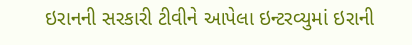ઇરાનની સરકારી ટીવીને આપેલા ઇન્ટરવ્યુમાં ઇરાની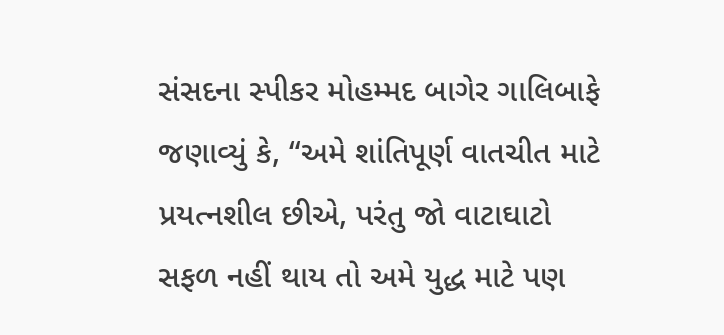સંસદના સ્પીકર મોહમ્મદ બાગેર ગાલિબાફે જણાવ્યું કે, “અમે શાંતિપૂર્ણ વાતચીત માટે પ્રયત્નશીલ છીએ, પરંતુ જો વાટાઘાટો સફળ નહીં થાય તો અમે યુદ્ધ માટે પણ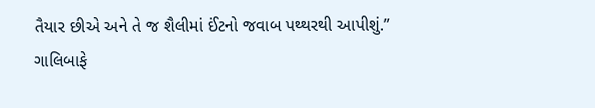તૈયાર છીએ અને તે જ શૈલીમાં ઈંટનો જવાબ પથ્થરથી આપીશું.”
ગાલિબાફે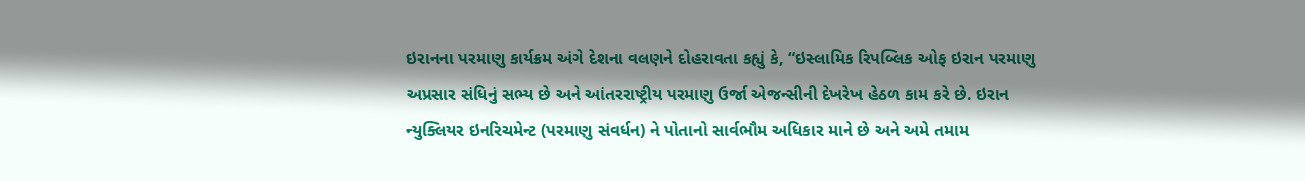ઇરાનના પરમાણુ કાર્યક્રમ અંગે દેશના વલણને દોહરાવતા કહ્યું કે, “ઇસ્લામિક રિપબ્લિક ઓફ ઇરાન પરમાણુ અપ્રસાર સંધિનું સભ્ય છે અને આંતરરાષ્ટ્રીય પરમાણુ ઉર્જા એજન્સીની દેખરેખ હેઠળ કામ કરે છે. ઇરાન ન્યુક્લિયર ઇનરિચમેન્ટ (પરમાણુ સંવર્ધન) ને પોતાનો સાર્વભૌમ અધિકાર માને છે અને અમે તમામ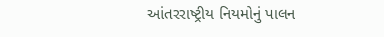આંતરરાષ્ટ્રીય નિયમોનું પાલન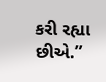કરી રહ્યા છીએ.”